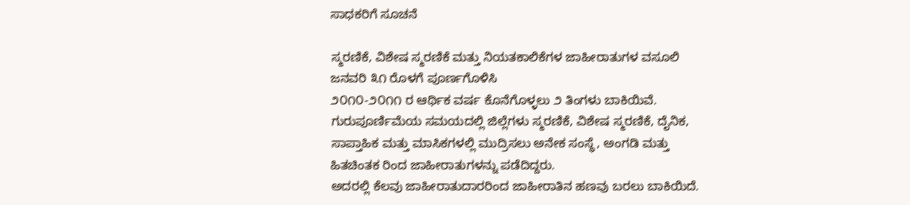ಸಾಧಕರಿಗೆ ಸೂಚನೆ

ಸ್ಮರಣಿಕೆ, ವಿಶೇಷ ಸ್ಮರಣಿಕೆ ಮತ್ತು ನಿಯತಕಾಲಿಕೆಗಳ ಜಾಹೀರಾತುಗಳ ವಸೂಲಿ ಜನವರಿ ೩೧ ರೊಳಗೆ ಪೂರ್ಣಗೊಳಿಸಿ
೨೦೧೦-೨೦೧೧ ರ ಆರ್ಥಿಕ ವರ್ಷ ಕೊನೆಗೊಳ್ಳಲು ೨ ತಿಂಗಳು ಬಾಕಿಯಿವೆ. ಗುರುಪೂರ್ಣಿಮೆಯ ಸಮಯದಲ್ಲಿ ಜಿಲ್ಲೆಗಳು ಸ್ಮರಣಿಕೆ, ವಿಶೇಷ ಸ್ಮರಣಿಕೆ, ದೈನಿಕ, ಸಾಪ್ತಾಹಿಕ ಮತ್ತು ಮಾಸಿಕಗಳಲ್ಲಿ ಮುದ್ರಿಸಲು ಅನೇಕ ಸಂಸ್ಥೆ, ಅಂಗಡಿ ಮತ್ತು ಹಿತಚಿಂತಕ ರಿಂದ ಜಾಹೀರಾತುಗಳನ್ನು ಪಡೆದಿದ್ದರು.
ಅದರಲ್ಲಿ ಕೆಲವು ಜಾಹೀರಾತುದಾರರಿಂದ ಜಾಹೀರಾತಿನ ಹಣವು ಬರಲು ಬಾಕಿಯಿದೆ.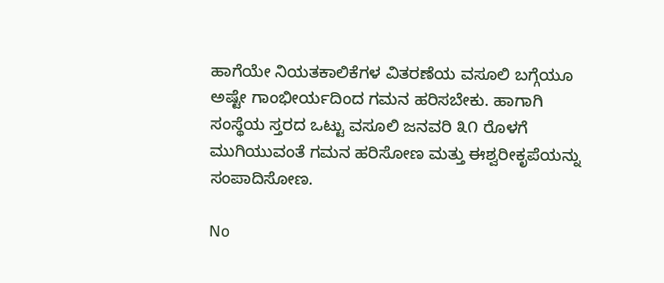ಹಾಗೆಯೇ ನಿಯತಕಾಲಿಕೆಗಳ ವಿತರಣೆಯ ವಸೂಲಿ ಬಗ್ಗೆಯೂ ಅಷ್ಟೇ ಗಾಂಭೀರ್ಯದಿಂದ ಗಮನ ಹರಿಸಬೇಕು. ಹಾಗಾಗಿ ಸಂಸ್ಥೆಯ ಸ್ತರದ ಒಟ್ಟು ವಸೂಲಿ ಜನವರಿ ೩೧ ರೊಳಗೆ ಮುಗಿಯುವಂತೆ ಗಮನ ಹರಿಸೋಣ ಮತ್ತು ಈಶ್ವರೀಕೃಪೆಯನ್ನು ಸಂಪಾದಿಸೋಣ.

No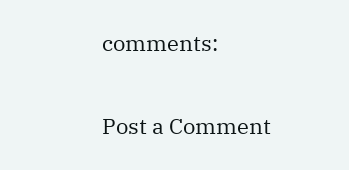comments:

Post a Comment